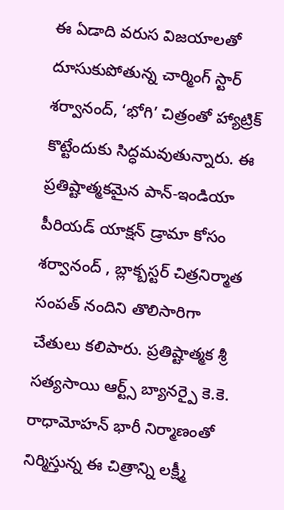ఈ ఏడాది వరుస విజయాలతో దూసుకుపోతున్న చార్మింగ్ స్టార్ శర్వానంద్, ‘భోగి’ చిత్రంతో హ్యాట్రిక్ కొట్టేందుకు సిద్ధమవుతున్నారు. ఈ ప్రతిష్టాత్మకమైన పాన్-ఇండియా పీరియడ్ యాక్షన్ డ్రామా కోసం శర్వానంద్ , బ్లాక్బస్టర్ చిత్రనిర్మాత సంపత్ నందిని తొలిసారిగా చేతులు కలిపారు. ప్రతిష్టాత్మక శ్రీ సత్యసాయి ఆర్ట్స్ బ్యానర్పై కె.కె. రాధామోహన్ భారీ నిర్మాణంతో నిర్మిస్తున్న ఈ చిత్రాన్ని లక్ష్మీ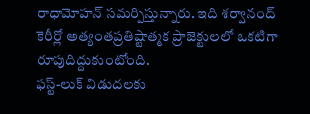రాధామోహన్ సమర్పిస్తున్నారు. ఇది శర్వానంద్ కెరీర్లో అత్యంతప్రతిష్టాత్మక ప్రాజెక్టులలో ఒకటిగా రూపుదిద్దుకుంటోంది.
ఫస్ట్-లుక్ విడుదలకు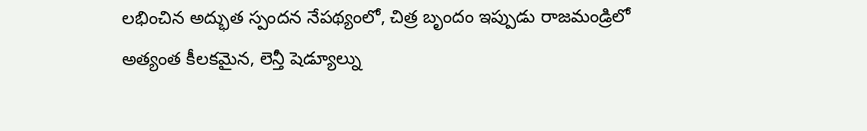లభించిన అద్భుత స్పందన నేపథ్యంలో, చిత్ర బృందం ఇప్పుడు రాజమండ్రిలో అత్యంత కీలకమైన, లెన్తీ షెడ్యూల్ను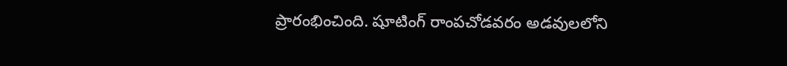ప్రారంభించింది. షూటింగ్ రాంపచోడవరం అడవులలోని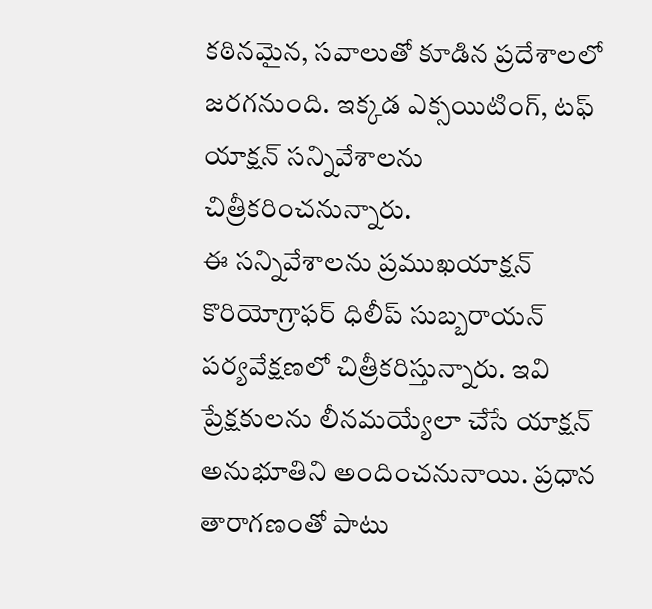కఠినమైన, సవాలుతో కూడిన ప్రదేశాలలో జరగనుంది. ఇక్కడ ఎక్సయిటింగ్, టఫ్ యాక్షన్ సన్నివేశాలను చిత్రీకరించనున్నారు.
ఈ సన్నివేశాలను ప్రముఖయాక్షన్ కొరియోగ్రాఫర్ ధిలీప్ సుబ్బరాయన్ పర్యవేక్షణలో చిత్రీకరిస్తున్నారు. ఇవి ప్రేక్షకులను లీనమయ్యేలా చేసే యాక్షన్ అనుభూతిని అందించనునాయి. ప్రధాన తారాగణంతో పాటు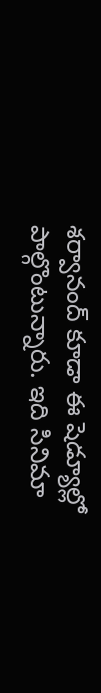శర్వానంద్ కూడా ఈ షెడ్యూల్లో పాల్గొంటున్నారు. ఇది సినిమా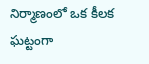నిర్మాణంలో ఒక కీలక ఘట్టంగా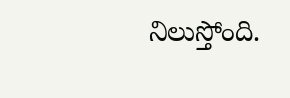నిలుస్తోంది.